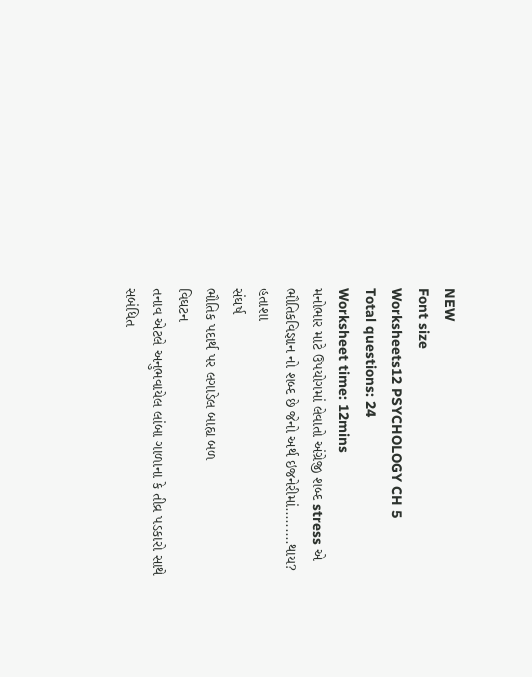NEW
Font size
Worksheets12 PSYCHOLOGY CH 5
Total questions: 24
Worksheet time: 12mins
મનોભાર માટે ઉપયોગમાં લેવાતો અંગ્રેજી શબ્દ stress એ ભૌતિકવિજ્ઞાન નો શબ્દ છે જેનો અર્થ ઇજનેરીમાં.........થાય?
હતાશા
સંઘર્ષ
ભૌતિક પદાર્થ પર લગાડેલ બાહ્ય બળ
વિઘટન
તનાવ એટલે અનુભવાયેલ લાંબા ગાળાના કે તીવ્ર પડકારો સાથે સબંધિત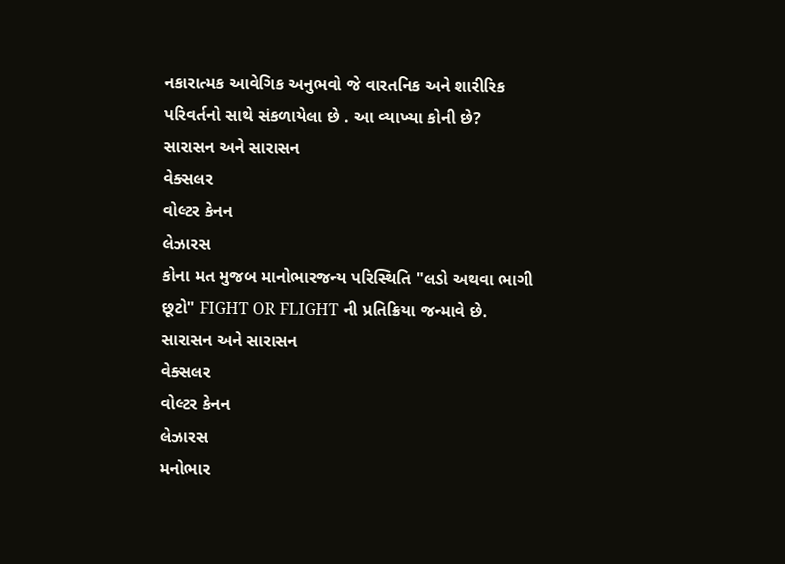નકારાત્મક આવેગિક અનુભવો જે વારતનિક અને શારીરિક પરિવર્તનો સાથે સંકળાયેલા છે . આ વ્યાખ્યા કોની છે?
સારાસન અને સારાસન
વેક્સલર
વોલ્ટર કેનન
લેઝારસ
કોના મત મુજબ માનોભારજન્ય પરિસ્થિતિ "લડો અથવા ભાગી છૂટો" FIGHT OR FLIGHT ની પ્રતિક્રિયા જન્માવે છે.
સારાસન અને સારાસન
વેક્સલર
વોલ્ટર કેનન
લેઝારસ
મનોભાર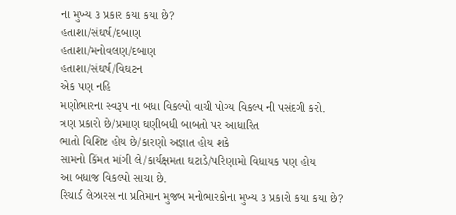ના મુખ્ય ૩ પ્રકાર કયા કયા છે?
હતાશા/સંઘર્ષ/દબાણ
હતાશા/મનોવલણ/દબાણ
હતાશા/સંઘર્ષ/વિઘટન
એક પણ નહિ
મણોભારના સ્વરૂપ ના બધા વિકલ્પો વાચી પોગ્ય વિકલ્પ ની પસંદગી કરો.
ત્રણ પ્રકારો છે/પ્રમાણ ઘણીબધી બાબતો પર આધારિત
ભાતો વિશિષ્ટ હોય છે/કારણો અજ્ઞાત હોય શકે
સામનો કિંમત માંગી લે/કાર્યક્ષમતા ઘટાડે/પરિણામો વિધાયક પણ હોય
આ બધાજ વિકલ્પો સાચા છે.
રિચાર્ડ લેઝારસ ના પ્રતિમાન મુજબ મનોભારકોના મુખ્ય ૩ પ્રકારો કયા કયા છે?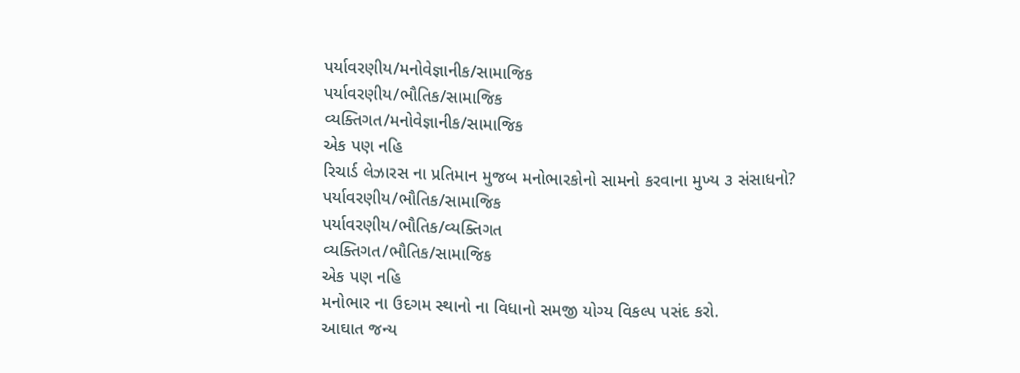પર્યાવરણીય/મનોવેજ્ઞાનીક/સામાજિક
પર્યાવરણીય/ભૌતિક/સામાજિક
વ્યક્તિગત/મનોવેજ્ઞાનીક/સામાજિક
એક પણ નહિ
રિચાર્ડ લેઝારસ ના પ્રતિમાન મુજબ મનોભારકોનો સામનો કરવાના મુખ્ય ૩ સંસાધનો?
પર્યાવરણીય/ભૌતિક/સામાજિક
પર્યાવરણીય/ભૌતિક/વ્યક્તિગત
વ્યક્તિગત/ભૌતિક/સામાજિક
એક પણ નહિ
મનોભાર ના ઉદગમ સ્થાનો ના વિધાનો સમજી યોગ્ય વિકલ્પ પસંદ કરો.
આઘાત જન્ય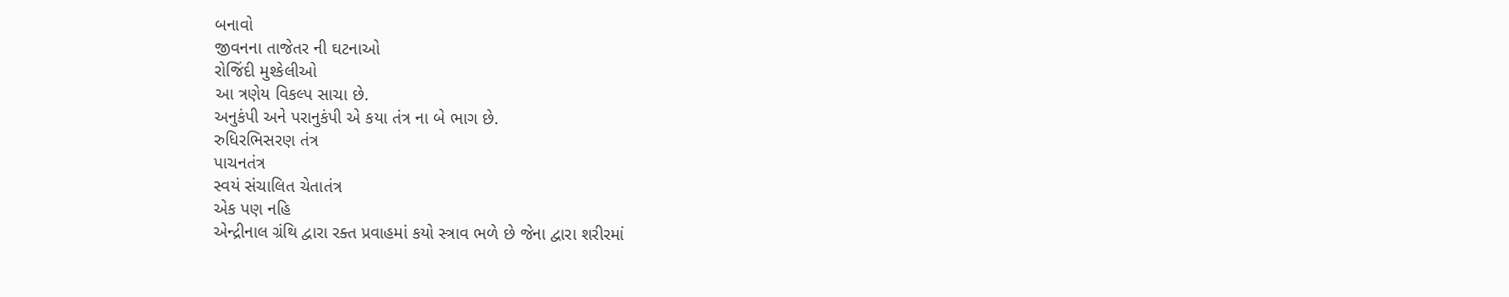બનાવો
જીવનના તાજેતર ની ઘટનાઓ
રોજિંદી મુશ્કેલીઓ
આ ત્રણેય વિકલ્પ સાચા છે.
અનુકંપી અને પરાનુકંપી એ કયા તંત્ર ના બે ભાગ છે.
રુધિરભિસરણ તંત્ર
પાચનતંત્ર
સ્વયં સંચાલિત ચેતાતંત્ર
એક પણ નહિ
એન્દ્રીનાલ ગ્રંથિ દ્વારા રક્ત પ્રવાહમાં કયો સ્ત્રાવ ભળે છે જેના દ્વારા શરીરમાં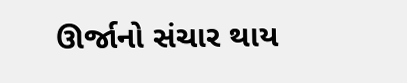ઊર્જાનો સંચાર થાય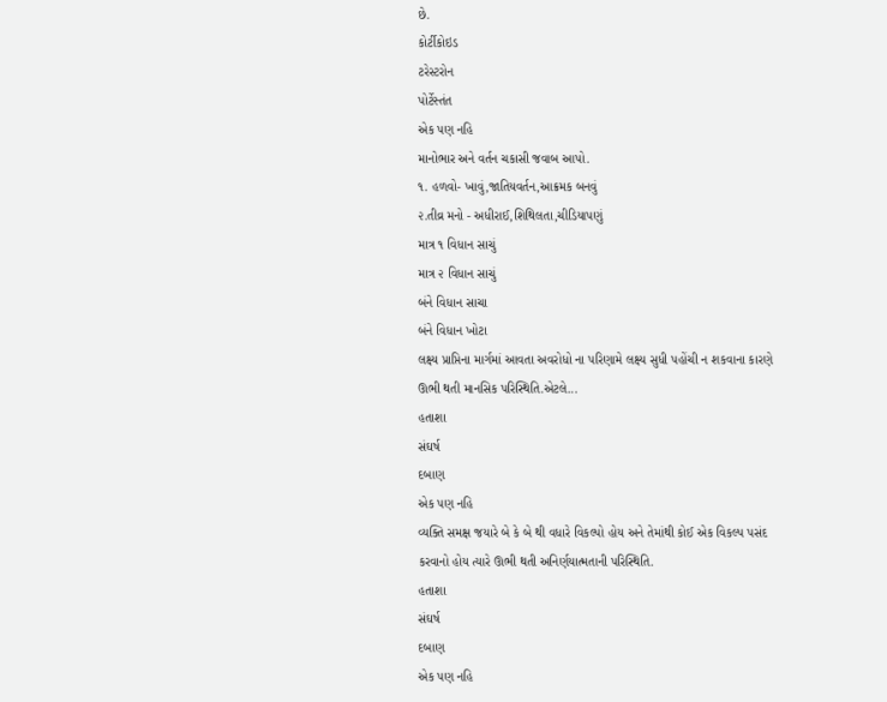છે.
કોર્ટીકોઇડ
ટરેસ્ટરોન
પોર્ટેસ્તંત
એક પણ નહિ
માનોભાર અને વર્તન ચકાસી જવાબ આપો.
૧. હળવો- ખાવું,જાતિયવર્તન,આક્રમક બનવું
૨.તીવ્ર મનો - અધીરાઈ,શિથિલતા,ચીડિયાપણું
માત્ર ૧ વિધાન સાચું
માત્ર ૨ વિધાન સાચું
બંને વિધાન સાચા
બંને વિધાન ખોટા
લક્ષ્ય પ્રાપ્તિના માર્ગમાં આવતા અવરોધો ના પરિણામે લક્ષ્ય સુધી પહોંચી ન શકવાના કારણે ઊભી થતી માનસિક પરિસ્થિતિ.એટલે...
હતાશા
સંઘર્ષ
દબાણ
એક પણ નહિ
વ્યક્તિ સમક્ષ જયારે બે કે બે થી વધારે વિકલ્પો હોય અને તેમાંથી કોઈ એક વિકલ્પ પસંદ કરવાનો હોય ત્યારે ઊભી થતી અનિર્ણયાત્મતાની પરિસ્થિતિ.
હતાશા
સંઘર્ષ
દબાણ
એક પણ નહિ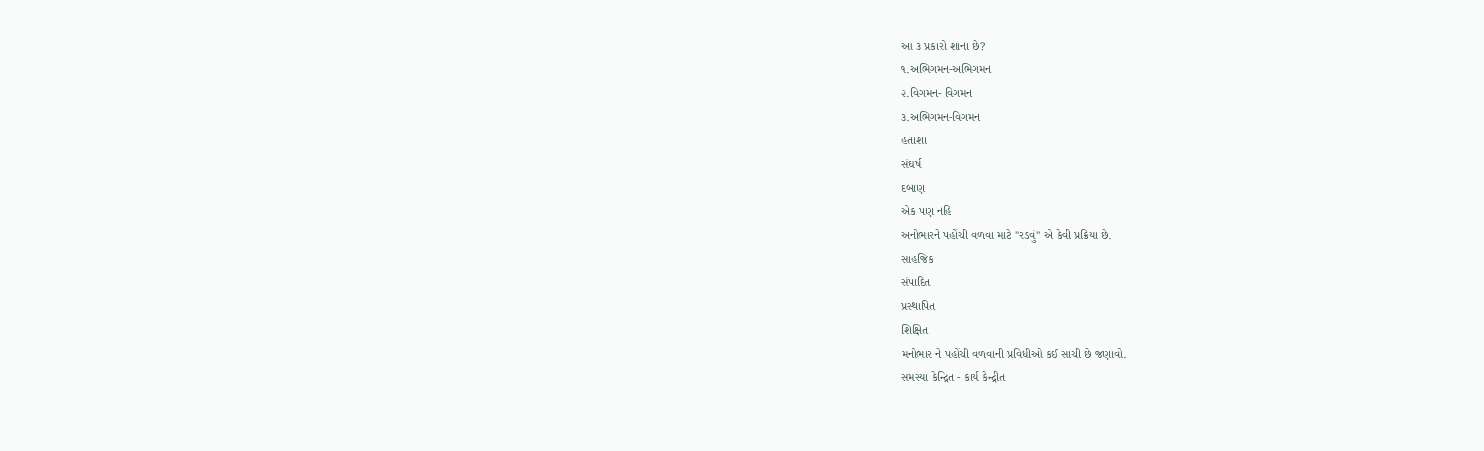આ ૩ પ્રકારો શાના છે?
૧.અભિગમન-અભિગમન
૨.વિગમન- વિગમન
૩.અભિગમન-વિગમન
હતાશા
સંઘર્ષ
દબાણ
એક પણ નહિ
અનોભારને પહોંચી વળવા માટે "રડવું" એ કેવી પ્રક્રિયા છે.
સાહજિક
સંપાદિત
પ્રસ્થાપિત
શિક્ષિત
મનોભાર ને પહોંચી વળવાની પ્રવિધીઓ કઈ સાચી છે જણાવો.
સમસ્યા કેન્દ્રિત - કાર્ય કેન્દ્રીત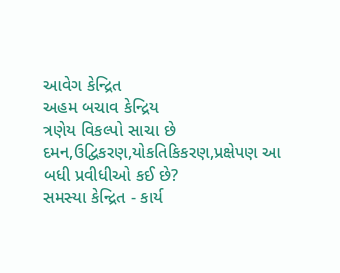આવેગ કેન્દ્રિત
અહમ બચાવ કેન્દ્રિય
ત્રણેય વિકલ્પો સાચા છે
દમન,ઉદ્વિકરણ,યોકતિકિકરણ,પ્રક્ષેપણ આ બધી પ્રવીધીઓ કઈ છે?
સમસ્યા કેન્દ્રિત - કાર્ય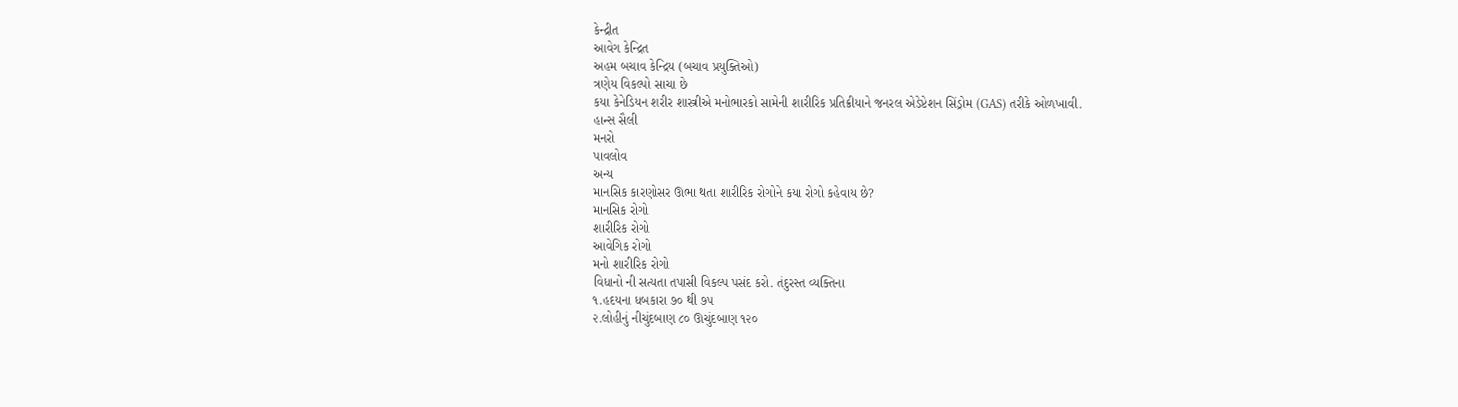કેન્દ્રીત
આવેગ કેન્દ્રિત
અહમ બચાવ કેન્દ્રિય (બચાવ પ્રયુક્તિઓ)
ત્રણેય વિકલ્પો સાચા છે
કયા કેનેડિયન શરીર શાસ્ત્રીએ મનોભારકો સામેની શારીરિક પ્રતિક્રીયાને જનરલ એડેપ્ટેશન સિંડ્રોમ (GAS) તરીકે ઓળખાવી.
હાન્સ સૈલી
મનરો
પાવલોવ
અન્ય
માનસિક કારણોસર ઊભા થતા શારીરિક રોગોને કયા રોગો કહેવાય છે?
માનસિક રોગો
શારીરિક રોગો
આવેગિક રોગો
મનો શારીરિક રોગો
વિધાનો ની સત્યતા તપાસી વિકલ્પ પસંદ કરો. તંદુરસ્ત વ્યક્તિના
૧.હદયના ધબકારા ૭૦ થી ૭૫
૨.લોહીનું નીચુંદબાણ ૮૦ ઊચુંદબાણ ૧૨૦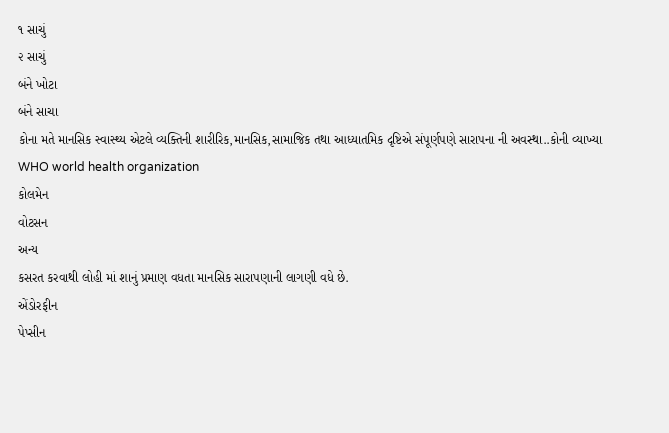૧ સાચું
૨ સાચું
બંને ખોટા
બંને સાચા
કોના મતે માનસિક સ્વાસ્થ્ય એટલે વ્યક્તિની શારીરિક,માનસિક,સામાજિક તથા આધ્યાતમિક દૃષ્ટિએ સંપૂર્ણપણે સારાપના ની અવસ્થા..કોની વ્યાખ્યા
WHO world health organization
કોલમેન
વોટસન
અન્ય
કસરત કરવાથી લોહી માં શાનું પ્રમાણ વધતા માનસિક સારાપણાની લાગણી વધે છે.
એંડોરફીન
પેપ્સીન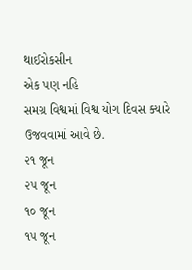થાઈરોકસીન
એક પણ નહિ
સમગ્ર વિશ્વમાં વિશ્વ યોગ દિવસ ક્યારે ઉજવવામાં આવે છે.
૨૧ જૂન
૨૫ જૂન
૧૦ જૂન
૧૫ જૂન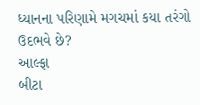ધ્યાનના પરિણામે મગચમાં કયા તરંગો ઉદભવે છે?
આલ્ફા
બીટા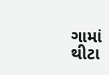ગામાં
થીટા